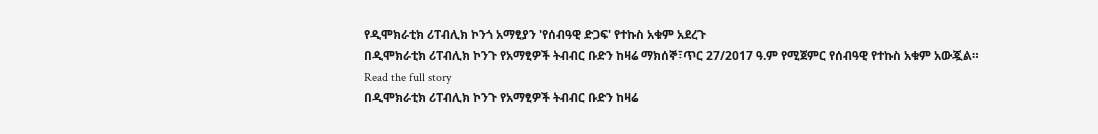የዲሞክራቲክ ሪፐብሊክ ኮንጎ አማፂያን 'የሰብዓዊ ድጋፍ' የተኩስ አቁም አደረጉ
በዲሞክራቲክ ሪፐብሊክ ኮንጉ የአማፂዎች ትብብር ቡድን ከዛሬ ማክሰኞ፣ጥር 27/2017 ዓ.ም የሚጀምር የሰብዓዊ የተኩስ አቁም አውጇል።
Read the full story
በዲሞክራቲክ ሪፐብሊክ ኮንጉ የአማፂዎች ትብብር ቡድን ከዛሬ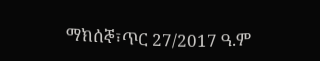ማክሰኞ፣ጥር 27/2017 ዓ.ም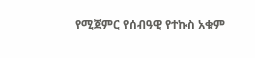የሚጀምር የሰብዓዊ የተኩስ አቁም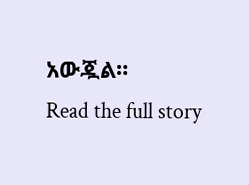አውጇል።
Read the full story